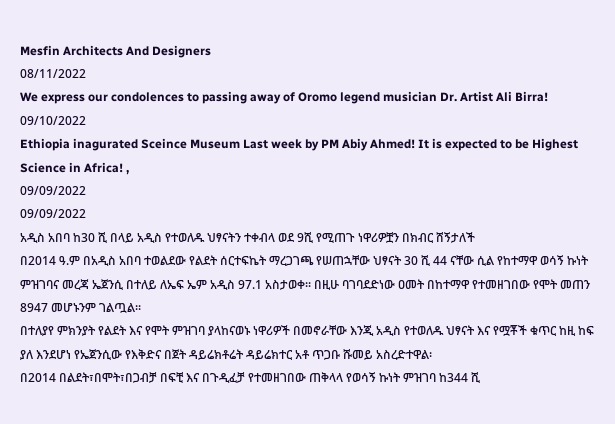Mesfin Architects And Designers
08/11/2022
We express our condolences to passing away of Oromo legend musician Dr. Artist Ali Birra!
09/10/2022
Ethiopia inagurated Sceince Museum Last week by PM Abiy Ahmed! It is expected to be Highest Science in Africa! ,
09/09/2022
09/09/2022
አዲስ አበባ ከ30 ሺ በላይ አዲስ የተወለዱ ህፃናትን ተቀብላ ወደ 9ሺ የሚጠጉ ነዋሪዎቿን በክብር ሸኝታለች
በ2014 ዓ.ም በአዲስ አበባ ተወልደው የልደት ሰርተፍኬት ማረጋገጫ የሠጠኋቸው ህፃናት 30 ሺ 44 ናቸው ሲል የከተማዋ ወሳኝ ኩነት ምዝገባና መረጃ ኤጀንሲ በተለይ ለኤፍ ኤም አዲስ 97.1 አስታወቀ፡፡ በዚሁ ባገባደድነው ዐመት በከተማዋ የተመዘገበው የሞት መጠን 8947 መሆኑንም ገልጧል፡፡
በተለያየ ምክንያት የልደት እና የሞት ምዝገባ ያላከናወኑ ነዋሪዎች በመኖራቸው እንጂ አዲስ የተወለዱ ህፃናት እና የሟቾች ቁጥር ከዚ ከፍ ያለ እንደሆነ የኤጀንሲው የእቅድና በጀት ዳይሬክቶሬት ዳይሬክተር አቶ ጥጋቡ ሹመይ አስረድተዋል፡
በ2014 በልደት፣በሞት፣በጋብቻ በፍቺ እና በጉዲፈቻ የተመዘገበው ጠቅላላ የወሳኝ ኩነት ምዝገባ ከ344 ሺ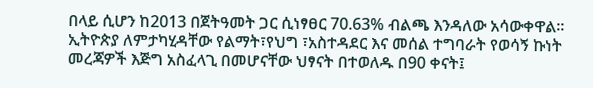በላይ ሲሆን ከ2013 በጀትዓመት ጋር ሲነፃፀር 70.63% ብልጫ እንዳለው አሳውቀዋል፡፡
ኢትዮጵያ ለምታካሂዳቸው የልማት፣የህግ ፣አስተዳደር እና መሰል ተግባራት የወሳኝ ኩነት መረጃዎች እጅግ አስፈላጊ በመሆናቸው ህፃናት በተወለዱ በ90 ቀናት፤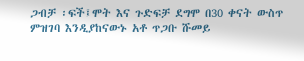ጋብቻ ፡ፍች፤ሞት እና ጉድፍቻ ደግሞ በ30 ቀናት ውስጥ ምዝገባ እንዲያከናውኑ አቶ ጥጋቡ ሹመይ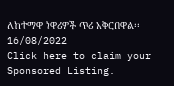ለከተማዋ ነዋሪዎች ጥሪ አቅርበዋል፡፡
16/08/2022
Click here to claim your Sponsored Listing.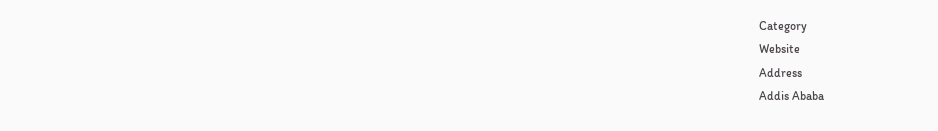Category
Website
Address
Addis Ababa